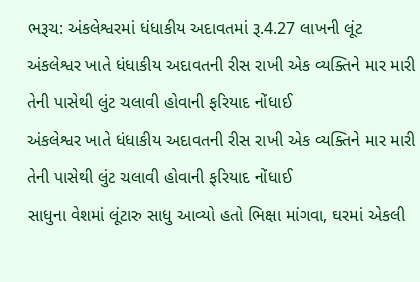ભરૂચ: અંકલેશ્વરમાં ધંધાકીય અદાવતમાં રૂ.4.27 લાખની લૂંટ
અંકલેશ્વર ખાતે ધંધાકીય અદાવતની રીસ રાખી એક વ્યક્તિને માર મારી તેની પાસેથી લુંટ ચલાવી હોવાની ફરિયાદ નોંધાઈ
અંકલેશ્વર ખાતે ધંધાકીય અદાવતની રીસ રાખી એક વ્યક્તિને માર મારી તેની પાસેથી લુંટ ચલાવી હોવાની ફરિયાદ નોંધાઈ
સાધુના વેશમાં લૂંટારુ સાધુ આવ્યો હતો ભિક્ષા માંગવા, ઘરમાં એકલી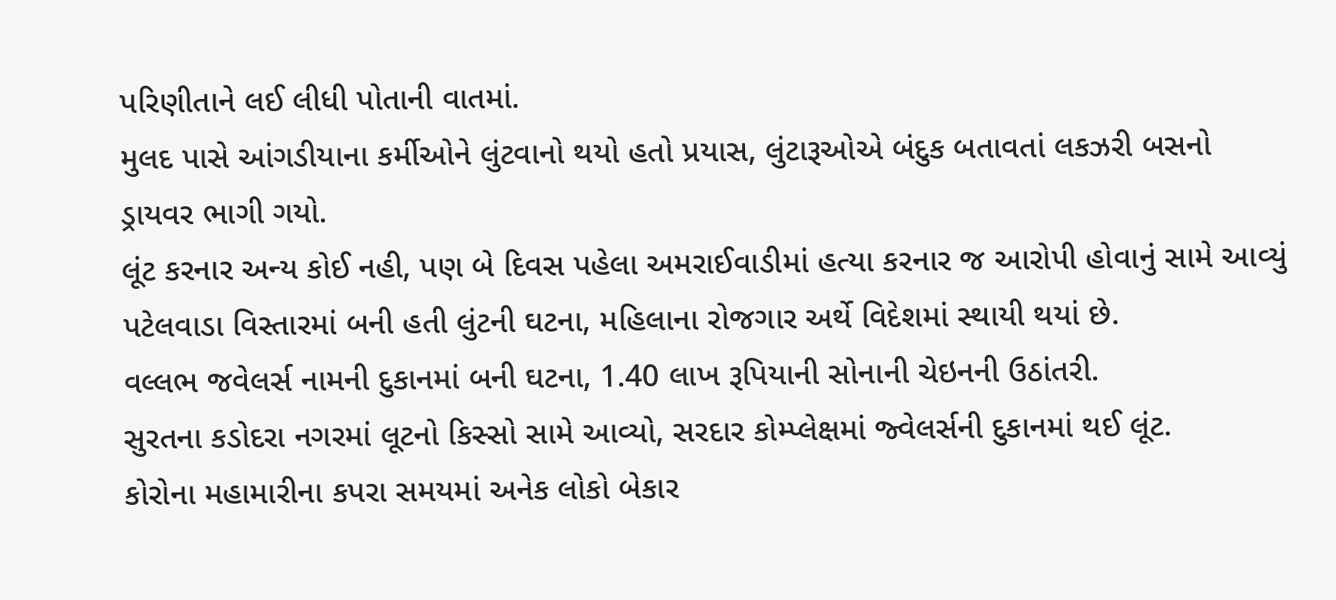પરિણીતાને લઈ લીધી પોતાની વાતમાં.
મુલદ પાસે આંગડીયાના કર્મીઓને લુંટવાનો થયો હતો પ્રયાસ, લુંટારૂઓએ બંદુક બતાવતાં લકઝરી બસનો ડ્રાયવર ભાગી ગયો.
લૂંટ કરનાર અન્ય કોઈ નહી, પણ બે દિવસ પહેલા અમરાઈવાડીમાં હત્યા કરનાર જ આરોપી હોવાનું સામે આવ્યું
પટેલવાડા વિસ્તારમાં બની હતી લુંટની ઘટના, મહિલાના રોજગાર અર્થે વિદેશમાં સ્થાયી થયાં છે.
વલ્લભ જવેલર્સ નામની દુકાનમાં બની ઘટના, 1.40 લાખ રૂપિયાની સોનાની ચેઇનની ઉઠાંતરી.
સુરતના કડોદરા નગરમાં લૂટનો કિસ્સો સામે આવ્યો, સરદાર કોમ્પ્લેક્ષમાં જ્વેલર્સની દુકાનમાં થઈ લૂંટ.
કોરોના મહામારીના કપરા સમયમાં અનેક લોકો બેકાર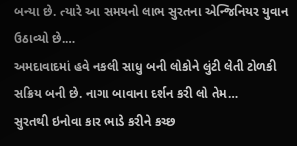બન્યા છે. ત્યારે આ સમયનો લાભ સુરતના એન્જિનિયર યુવાન ઉઠાવ્યો છે.…
અમદાવાદમાં હવે નકલી સાધુ બની લોકોને લુંટી લેતી ટોળકી સક્રિય બની છે. નાગા બાવાના દર્શન કરી લો તેમ…
સુરતથી ઇનોવા કાર ભાડે કરીને કચ્છ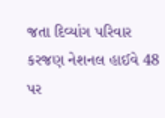જતા દિવ્યાંગ પરિવાર કરજણ નેશનલ હાઈવે 48 પર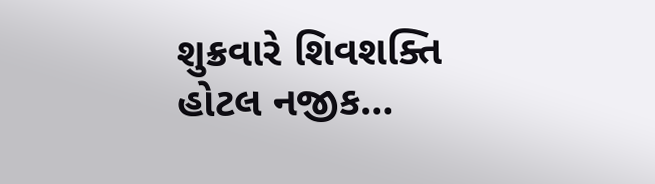શુક્રવારે શિવશક્તિ હોટલ નજીક…